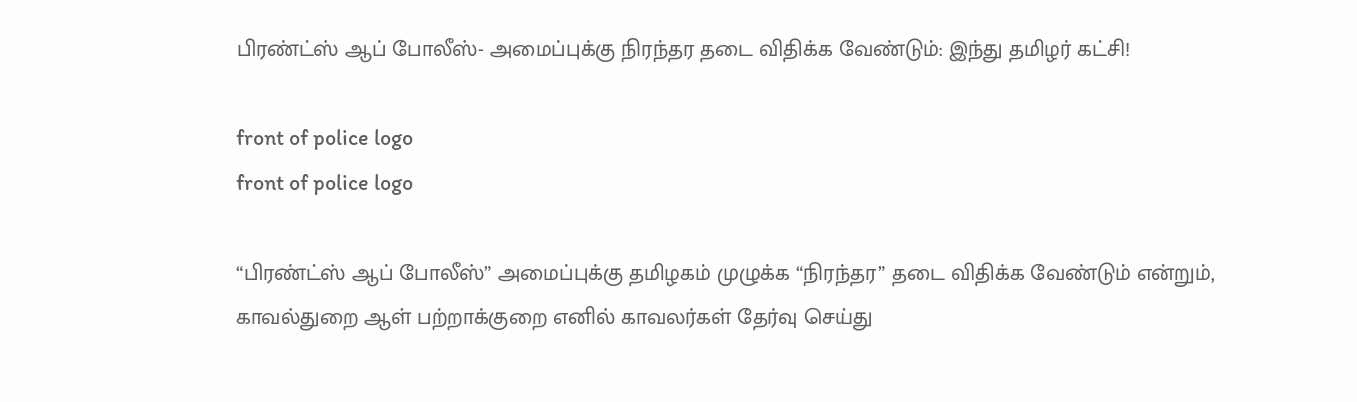பிரண்ட்ஸ் ஆப் போலீஸ்- அமைப்புக்கு நிரந்தர தடை விதிக்க வேண்டும்: இந்து தமிழர் கட்சி!

front of police logo
front of police logo

“பிரண்ட்ஸ் ஆப் போலீஸ்” அமைப்புக்கு தமிழகம் முழுக்க “நிரந்தர” தடை விதிக்க வேண்டும் என்றும், காவல்துறை ஆள் பற்றாக்குறை எனில் காவலர்கள் தேர்வு செய்து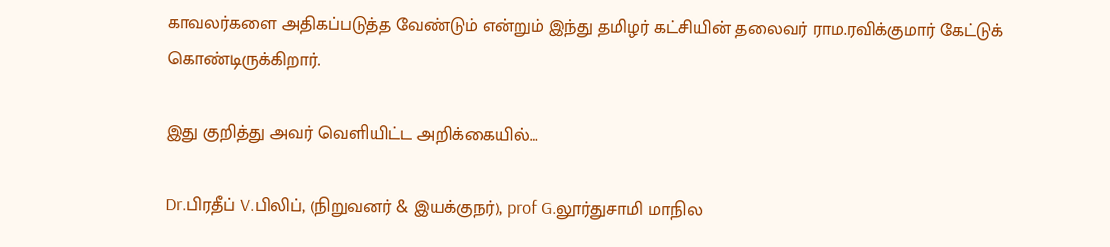காவலர்களை அதிகப்படுத்த வேண்டும் என்றும் இந்து தமிழர் கட்சியின் தலைவர் ராம.ரவிக்குமார் கேட்டுக் கொண்டிருக்கிறார்.

இது குறித்து அவர் வெளியிட்ட அறிக்கையில்…

Dr.பிரதீப் V.பிலிப், (நிறுவனர் & இயக்குநர்), prof G.லூர்துசாமி மாநில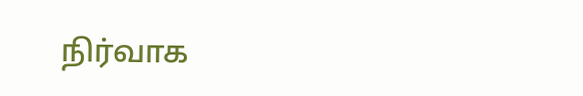நிர்வாக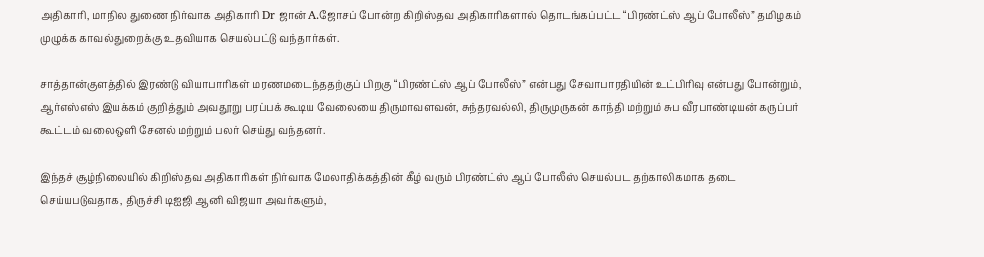அதிகாரி, மாநில துணை நிர்வாக அதிகாரி Dr ஜான் A.ஜோசப் போன்ற கிறிஸ்தவ அதிகாரிகளால் தொடங்கப்பட்ட “பிரண்ட்ஸ் ஆப் போலீஸ்” தமிழகம் முழுக்க காவல்துறைக்கு உதவியாக செயல்பட்டு வந்தார்கள்.

சாத்தான்குளத்தில் இரண்டு வியாபாரிகள் மரணமடைந்ததற்குப் பிறகு “பிரண்ட்ஸ் ஆப் போலீஸ்” என்பது சேவாபாரதியின் உட்பிரிவு என்பது போன்றும், ஆர்எஸ்எஸ் இயக்கம் குறித்தும் அவதூறு பரப்பக் கூடிய வேலையை திருமாவளவன், சுந்தரவல்லி, திருமுருகன் காந்தி மற்றும் சுப வீரபாண்டியன் கருப்பர் கூட்டம் வலைஒளி சேனல் மற்றும் பலர் செய்து வந்தனர்.

இந்தச் சூழ்நிலையில் கிறிஸ்தவ அதிகாரிகள் நிர்வாக மேலாதிக்கத்தின் கீழ் வரும் பிரண்ட்ஸ் ஆப் போலீஸ் செயல்பட தற்காலிகமாக தடை செய்யபடுவதாக, திருச்சி டிஐஜி ஆனி விஜயா அவர்களும்,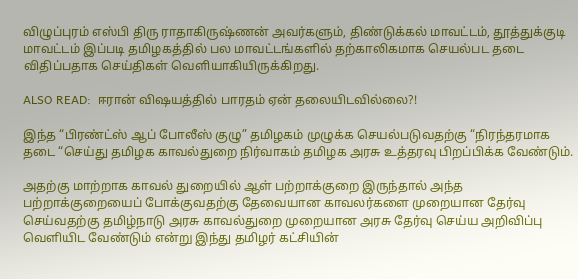விழுப்புரம் எஸ்பி திரு ராதாகிருஷ்ணன் அவர்களும், திண்டுக்கல் மாவட்டம், தூத்துக்குடி மாவட்டம் இப்படி தமிழகத்தில் பல மாவட்டங்களில் தற்காலிகமாக செயல்பட தடை விதிப்பதாக செய்திகள் வெளியாகியிருக்கிறது.

ALSO READ:  ஈரான் விஷயத்தில் பாரதம் ஏன் தலையிடவில்லை?!

இந்த “பிரண்ட்ஸ் ஆப் போலீஸ் குழு” தமிழகம் முழுக்க செயல்படுவதற்கு “நிரந்தரமாக தடை “செய்து தமிழக காவல்துறை நிர்வாகம் தமிழக அரசு உத்தரவு பிறப்பிக்க வேண்டும்.

அதற்கு மாற்றாக காவல் துறையில் ஆள் பற்றாக்குறை இருந்தால் அந்த பற்றாக்குறையைப் போக்குவதற்கு தேவையான காவலர்களை முறையான தேர்வு செய்வதற்கு தமிழ்நாடு அரசு காவல்துறை முறையான அரசு தேர்வு செய்ய அறிவிப்பு வெளியிட வேண்டும் என்று இந்து தமிழர் கட்சியின்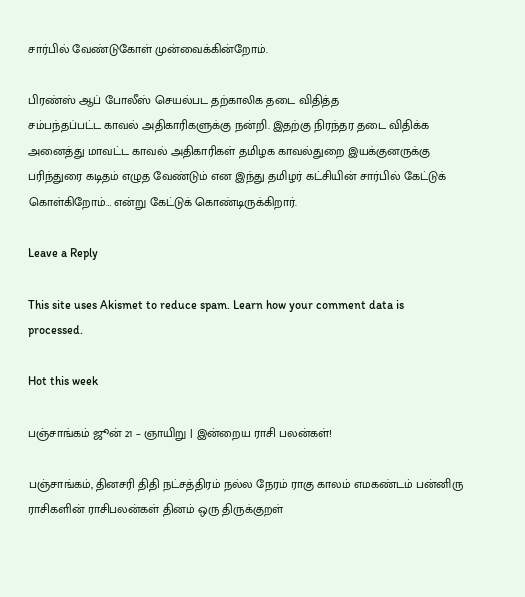சார்பில் வேண்டுகோள் முன்வைக்கின்றோம்.

பிரண்ஸ் ஆப் போலீஸ் செயல்பட தற்காலிக தடை விதித்த
சம்பந்தப்பட்ட காவல் அதிகாரிகளுக்கு நன்றி. இதற்கு நிரந்தர தடை விதிக்க அனைத்து மாவட்ட காவல் அதிகாரிகள் தமிழக காவல்துறை இயக்குனருக்கு பரிந்துரை கடிதம் எழுத வேண்டும் என இந்து தமிழர் கட்சியின் சார்பில் கேட்டுக் கொள்கிறோம்… என்று கேட்டுக் கொண்டிருக்கிறார்.

Leave a Reply

This site uses Akismet to reduce spam. Learn how your comment data is processed.

Hot this week

பஞ்சாங்கம் ஜூன் 21 – ஞாயிறு | இன்றைய ராசி பலன்கள்!

பஞ்சாங்கம், தினசரி திதி நட்சத்திரம் நல்ல நேரம் ராகு காலம் எமகண்டம் பன்னிரு ராசிகளின் ராசிபலன்கள் தினம் ஒரு திருக்குறள்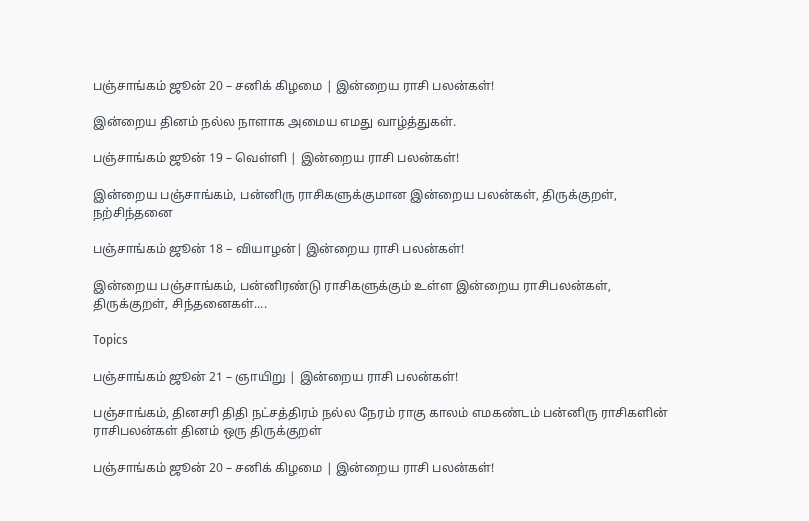பஞ்சாங்கம் ஜூன் 20 – சனிக் கிழமை | இன்றைய ராசி பலன்கள்!

இன்றைய தினம் நல்ல நாளாக அமைய எமது வாழ்த்துகள்.

பஞ்சாங்கம் ஜூன் 19 – வெள்ளி | இன்றைய ராசி பலன்கள்!

இன்றைய பஞ்சாங்கம், பன்னிரு ராசிகளுக்குமான இன்றைய பலன்கள், திருக்குறள், நற்சிந்தனை

பஞ்சாங்கம் ஜூன் 18 – வியாழன்| இன்றைய ராசி பலன்கள்!

இன்றைய பஞ்சாங்கம், பன்னிரண்டு ராசிகளுக்கும் உள்ள இன்றைய ராசிபலன்கள், திருக்குறள், சிந்தனைகள்....

Topics

பஞ்சாங்கம் ஜூன் 21 – ஞாயிறு | இன்றைய ராசி பலன்கள்!

பஞ்சாங்கம், தினசரி திதி நட்சத்திரம் நல்ல நேரம் ராகு காலம் எமகண்டம் பன்னிரு ராசிகளின் ராசிபலன்கள் தினம் ஒரு திருக்குறள்

பஞ்சாங்கம் ஜூன் 20 – சனிக் கிழமை | இன்றைய ராசி பலன்கள்!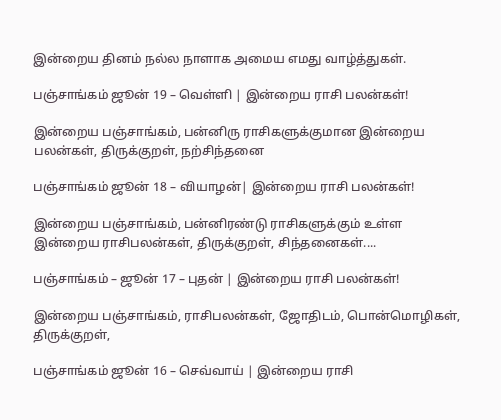இன்றைய தினம் நல்ல நாளாக அமைய எமது வாழ்த்துகள்.

பஞ்சாங்கம் ஜூன் 19 – வெள்ளி | இன்றைய ராசி பலன்கள்!

இன்றைய பஞ்சாங்கம், பன்னிரு ராசிகளுக்குமான இன்றைய பலன்கள், திருக்குறள், நற்சிந்தனை

பஞ்சாங்கம் ஜூன் 18 – வியாழன்| இன்றைய ராசி பலன்கள்!

இன்றைய பஞ்சாங்கம், பன்னிரண்டு ராசிகளுக்கும் உள்ள இன்றைய ராசிபலன்கள், திருக்குறள், சிந்தனைகள்....

பஞ்சாங்கம் – ஜூன் 17 – புதன் | இன்றைய ராசி பலன்கள்!

இன்றைய பஞ்சாங்கம், ராசிபலன்கள், ஜோதிடம், பொன்மொழிகள், திருக்குறள்,

பஞ்சாங்கம் ஜூன் 16 – செவ்வாய் | இன்றைய ராசி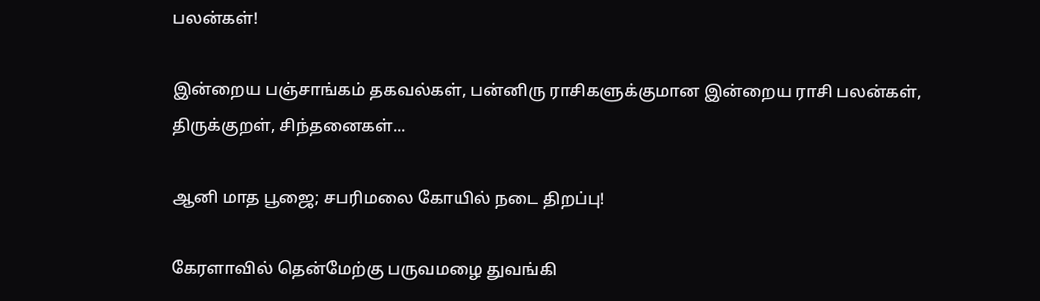பலன்கள்!

இன்றைய பஞ்சாங்கம் தகவல்கள், பன்னிரு ராசிகளுக்குமான இன்றைய ராசி பலன்கள், திருக்குறள், சிந்தனைகள்...

ஆனி மாத பூஜை; சபரிமலை கோயில் நடை திறப்பு!

கேரளாவில் தென்மேற்கு பருவமழை துவங்கி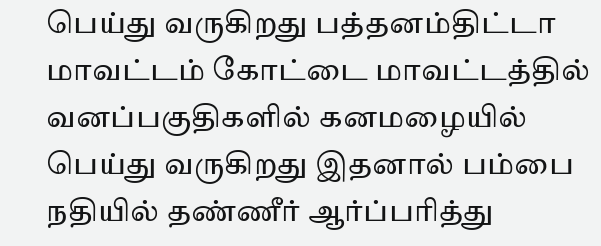பெய்து வருகிறது பத்தனம்திட்டா மாவட்டம் கோட்டை மாவட்டத்தில் வனப்பகுதிகளில் கனமழையில் பெய்து வருகிறது இதனால் பம்பை நதியில் தண்ணீர் ஆர்ப்பரித்து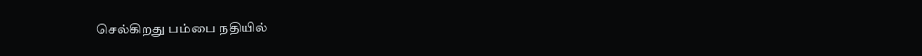செல்கிறது பம்பை நதியில்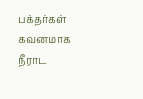பக்தர்கள் கவனமாக நீராட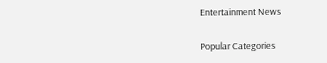Entertainment News

Popular Categories